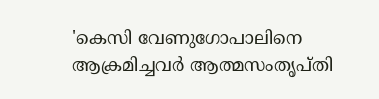'കെസി വേണുഗോപാലിനെ ആക്രമിച്ചവര്‍ ആത്മസംതൃപ്തി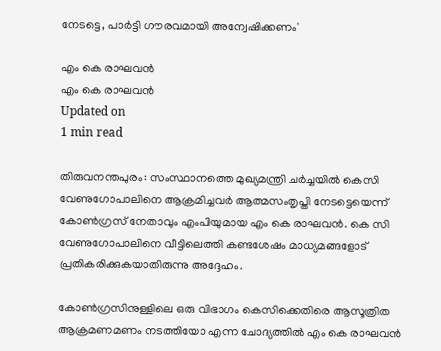നേടട്ടെ, പാര്‍ട്ടി ഗൗരവമായി അന്വേഷിക്കണം'

എം കെ രാഘവന്‍
എം കെ രാഘവന്‍
Updated on
1 min read

തിരുവനന്തപുരം: സംസ്ഥാനത്തെ മുഖ്യമന്ത്രി ചര്‍ച്ചയില്‍ കെസി വേണുഗോപാലിനെ ആക്രമിച്ചവര്‍ ആത്മസംതൃപ്തി നേടട്ടെയെന്ന് കോണ്‍ഗ്രസ് നേതാവും എംപിയുമായ എം കെ രാഘവന്‍. കെ സി വേണുഗോപാലിനെ വീട്ടിലെത്തി കണ്ടശേഷം മാധ്യമങ്ങളോട് പ്രതികരിക്കുകയാതിരുന്നു അദ്ദേഹം.

കോണ്‍ഗ്രസിനുള്ളിലെ ഒരു വിഭാഗം കെസിക്കെതിരെ ആസൂത്രിത ആക്രമണമണം നടത്തിയോ എന്ന ചോദ്യത്തില്‍ എം കെ രാഘവന്‍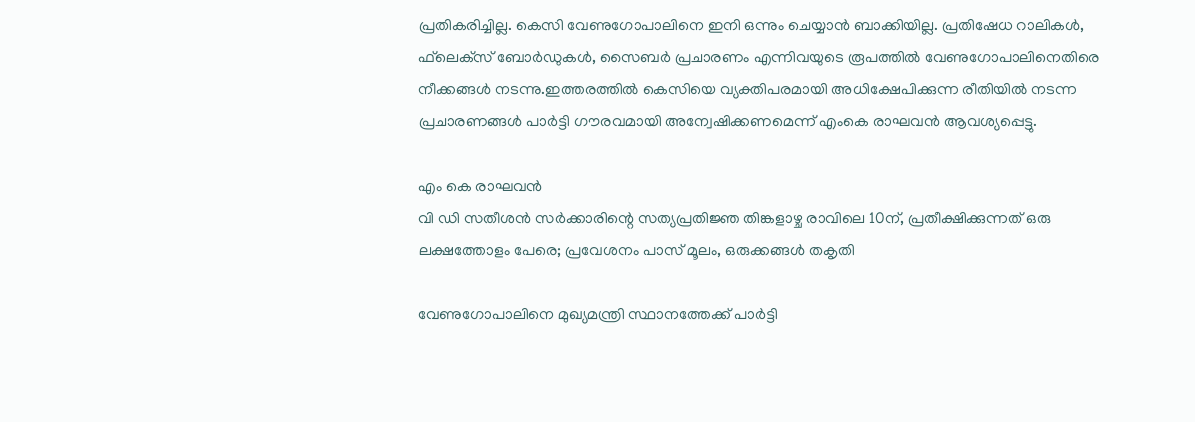പ്രതികരിച്ചില്ല. കെസി വേണുഗോപാലിനെ ഇനി ഒന്നും ചെയ്യാന്‍ ബാക്കിയില്ല. പ്രതിഷേധ റാലികള്‍, ഫ്‌ലെക്‌സ് ബോര്‍ഡുകള്‍, സൈബര്‍ പ്രചാരണം എന്നിവയുടെ രൂപത്തില്‍ വേണുഗോപാലിനെതിരെ നീക്കങ്ങള്‍ നടന്നു.ഇത്തരത്തില്‍ കെസിയെ വ്യക്തിപരമായി അധിക്ഷേപിക്കുന്ന രീതിയില്‍ നടന്ന പ്രചാരണങ്ങള്‍ പാര്‍ട്ടി ഗൗരവമായി അന്വേഷിക്കണമെന്ന് എംകെ രാഘവന്‍ ആവശ്യപ്പെട്ടു.

എം കെ രാഘവന്‍
വി ഡി സതീശന്‍ സര്‍ക്കാരിന്റെ സത്യപ്രതിജ്ഞ തിങ്കളാഴ്ച രാവിലെ 10ന്, പ്രതീക്ഷിക്കുന്നത് ഒരു ലക്ഷത്തോളം പേരെ; പ്രവേശനം പാസ് മൂലം, ഒരുക്കങ്ങള്‍ തകൃതി

വേണുഗോപാലിനെ മുഖ്യമന്ത്രി സ്ഥാനത്തേക്ക് പാര്‍ട്ടി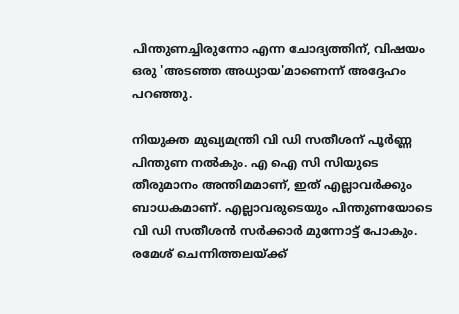പിന്തുണച്ചിരുന്നോ എന്ന ചോദ്യത്തിന്, വിഷയം ഒരു 'അടഞ്ഞ അധ്യായ'മാണെന്ന് അദ്ദേഹം പറഞ്ഞു.

നിയുക്ത മുഖ്യമന്ത്രി വി ഡി സതീശന് പൂര്‍ണ്ണ പിന്തുണ നല്‍കും. എ ഐ സി സിയുടെ തീരുമാനം അന്തിമമാണ്, ഇത് എല്ലാവര്‍ക്കും ബാധകമാണ്. എല്ലാവരുടെയും പിന്തുണയോടെ വി ഡി സതീശന്‍ സര്‍ക്കാര്‍ മുന്നോട്ട് പോകും. രമേശ് ചെന്നിത്തലയ്ക്ക്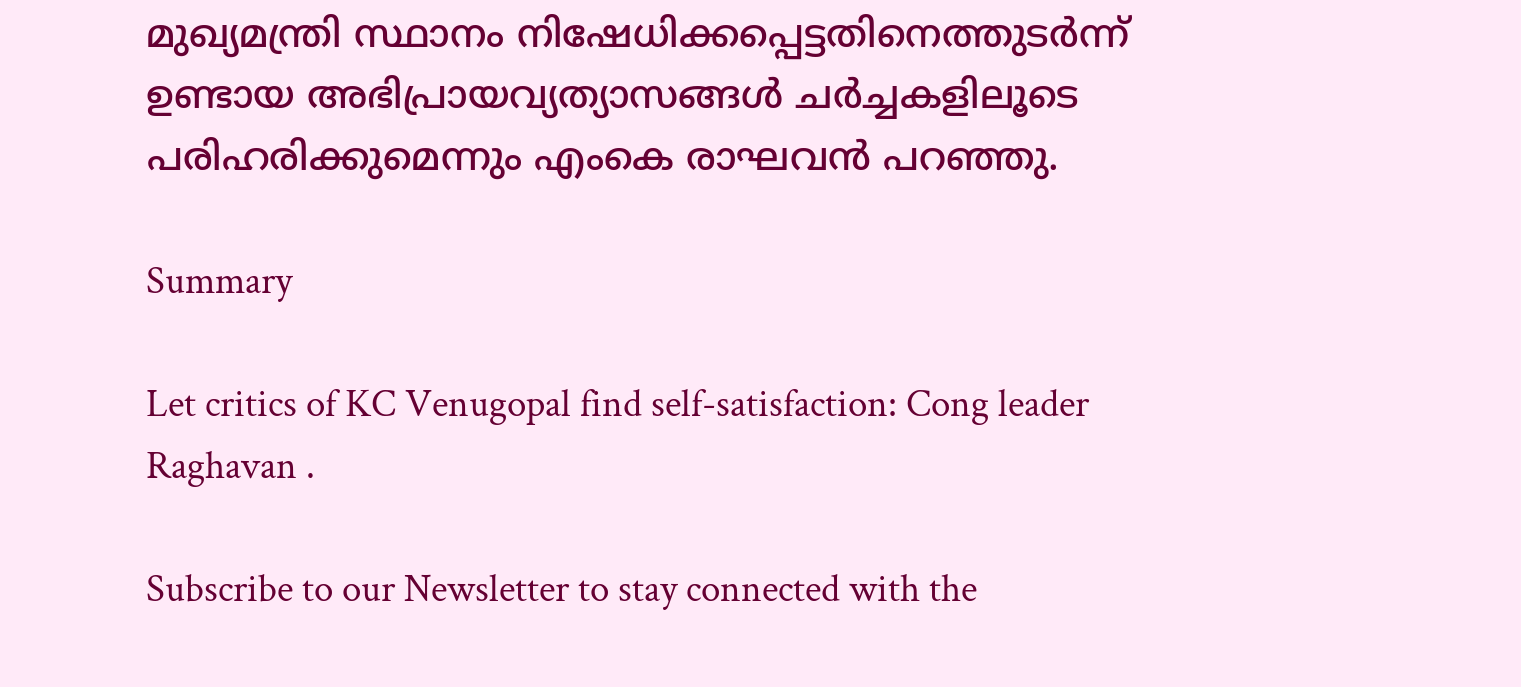മുഖ്യമന്ത്രി സ്ഥാനം നിഷേധിക്കപ്പെട്ടതിനെത്തുടര്‍ന്ന് ഉണ്ടായ അഭിപ്രായവ്യത്യാസങ്ങള്‍ ചര്‍ച്ചകളിലൂടെ പരിഹരിക്കുമെന്നും എംകെ രാഘവന്‍ പറഞ്ഞു.

Summary

Let critics of KC Venugopal find self-satisfaction: Cong leader Raghavan .

Subscribe to our Newsletter to stay connected with the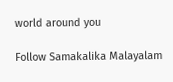world around you

Follow Samakalika Malayalam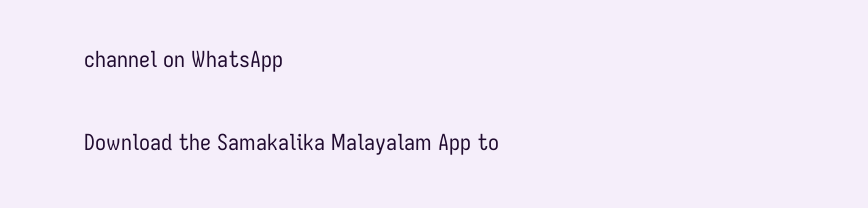channel on WhatsApp

Download the Samakalika Malayalam App to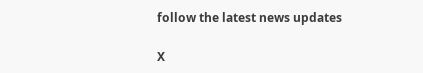follow the latest news updates

X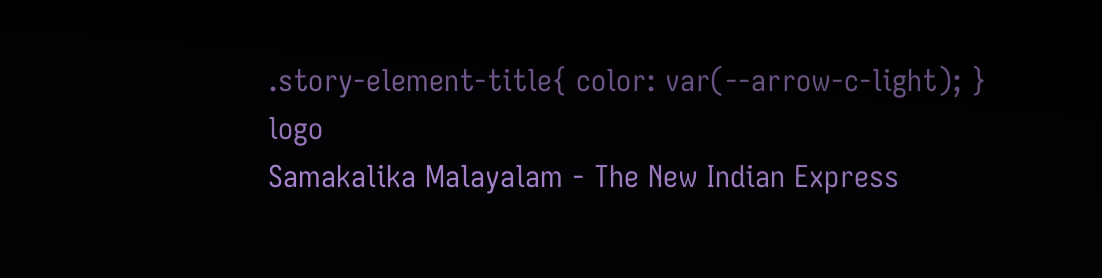.story-element-title{ color: var(--arrow-c-light); }
logo
Samakalika Malayalam - The New Indian Express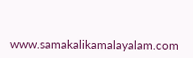www.samakalikamalayalam.com